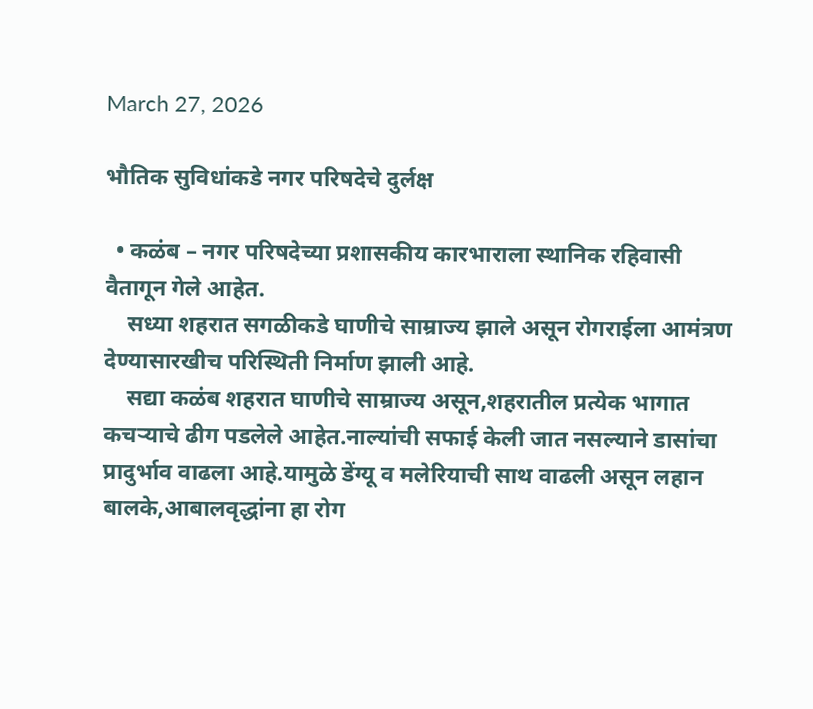March 27, 2026

भौतिक सुविधांकडे नगर परिषदेचे दुर्लक्ष

  • कळंब – नगर परिषदेच्या प्रशासकीय कारभाराला स्थानिक रहिवासी वैतागून गेले आहेत.
    सध्या शहरात सगळीकडे घाणीचे साम्राज्य झाले असून रोगराईला आमंत्रण देण्यासारखीच परिस्थिती निर्माण झाली आहे.
    सद्या कळंब शहरात घाणीचे साम्राज्य असून,शहरातील प्रत्येक भागात कचऱ्याचे ढीग पडलेले आहेत.नाल्यांची सफाई केली जात नसल्याने डासांचा प्रादुर्भाव वाढला आहे.यामुळे डेंग्यू व मलेरियाची साथ वाढली असून लहान बालके,आबालवृद्धांना हा रोग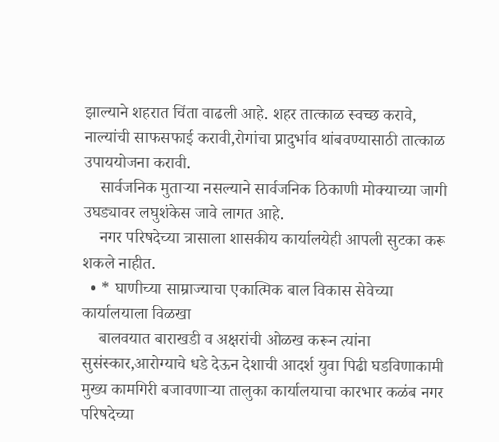झाल्याने शहरात चिंता वाढली आहे. शहर तात्काळ स्वच्छ करावे, नाल्यांची साफसफाई करावी,रोगांचा प्रादुर्भाव थांबवण्यासाठी तात्काळ उपाययोजना करावी.
    सार्वजनिक मुताऱ्या नसल्याने सार्वजनिक ठिकाणी मोक्याच्या जागी उघड्यावर लघुशंकेस जावे लागत आहे.
    नगर परिषदेच्या त्रासाला शासकीय कार्यालयेही आपली सुटका करू शकले नाहीत.
  • * घाणीच्या साम्राज्याचा एकात्मिक बाल विकास सेवेच्या कार्यालयाला विळखा
    बालवयात बाराखडी व अक्षरांची ओळख करून त्यांना सुसंस्कार,आरोग्याचे धडे देऊन देशाची आदर्श युवा पिढी घडविणाकामी मुख्य कामगिरी बजावणाऱ्या तालुका कार्यालयाचा कारभार कळंब नगर परिषदेच्या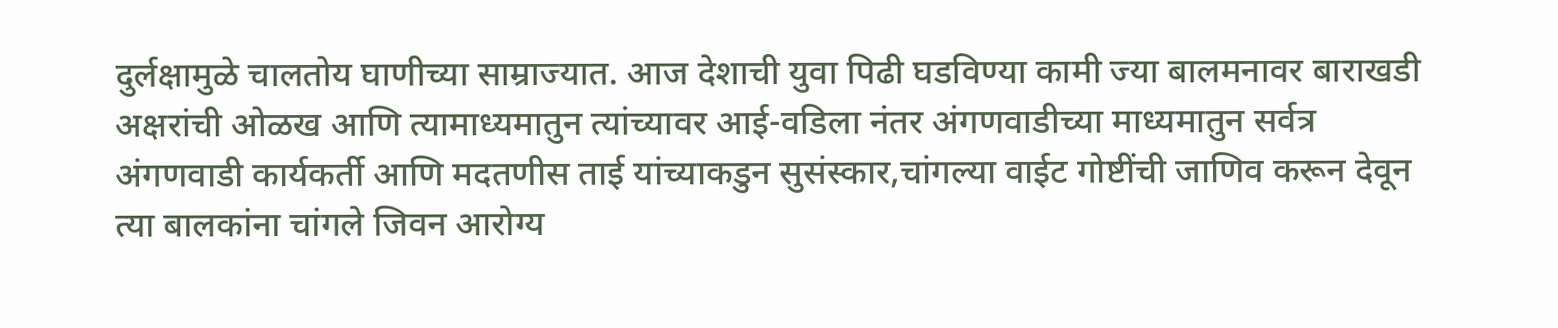दुर्लक्षामुळे चालतोय घाणीच्या साम्राज्यात. आज देशाची युवा पिढी घडविण्या कामी ज्या बालमनावर बाराखडी अक्षरांची ओळख आणि त्यामाध्यमातुन त्यांच्यावर आई-वडिला नंतर अंगणवाडीच्या माध्यमातुन सर्वत्र अंगणवाडी कार्यकर्ती आणि मदतणीस ताई यांच्याकडुन सुसंस्कार,चांगल्या वाईट गोष्टींची जाणिव करून देवून त्या बालकांना चांगले जिवन आरोग्य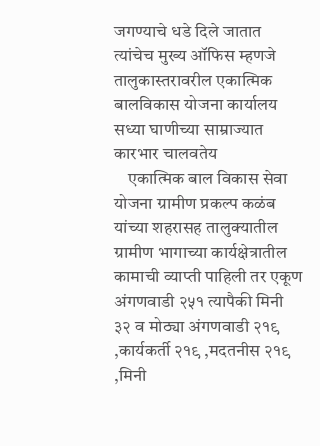जगण्याचे धडे दिले जातात त्यांचेच मुख्य ऑफिस म्हणजे तालुकास्तरावरील एकात्मिक बालविकास योजना कार्यालय सध्या घाणीच्या साम्राज्यात कारभार चालवतेय
    एकात्मिक बाल विकास सेवा योजना ग्रामीण प्रकल्प कळंब यांच्या शहरासह तालुक्यातील ग्रामीण भागाच्या कार्यक्षेत्रातील कामाची व्याप्ती पाहिली तर एकूण अंगणवाडी २५१ त्यापैकी मिनी ३२ व मोठ्या अंगणवाडी २१९ ,कार्यकर्ती २१९ ,मदतनीस २१९ ,मिनी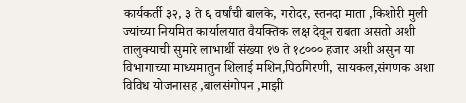कार्यकर्ती ३२, ३ ते ६ वर्षांची बालके, गरोदर, स्तनदा माता ,किशोरी मुली ज्यांच्या नियमित कार्यालयात वैयक्तिक लक्ष देवून राबता असतो अशी तालुक्याची सुमारे लाभार्थी संख्या १७ ते १८००० हजार अशी असुन या विभागाच्या माध्यमातुन शिलाई मशिन,पिठगिरणी, सायकल,संगणक अशा विविध योजनासह ,बालसंगोपन ,माझी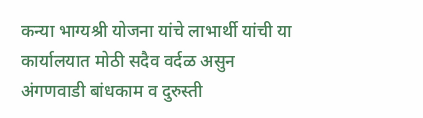कन्या भाग्यश्री योजना यांचे लाभार्थी यांची या कार्यालयात मोठी सदैव वर्दळ असुन अंगणवाडी बांधकाम व दुरुस्ती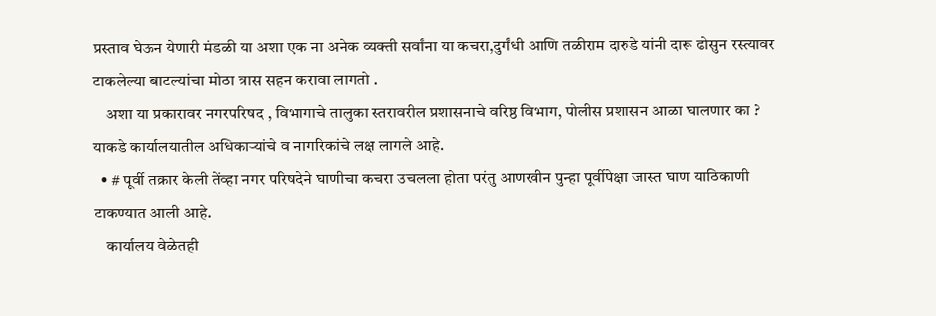प्रस्ताव घेऊन येणारी मंडळी या अशा एक ना अनेक व्यक्ती सर्वांना या कचरा,दुर्गंधी आणि तळीराम दारुडे यांनी दारू ढोसुन रस्त्यावर टाकलेल्या बाटल्यांचा मोठा त्रास सहन करावा लागतो .
    अशा या प्रकारावर नगरपरिषद , विभागाचे तालुका स्तरावरील प्रशासनाचे वरिष्ठ विभाग, पोलीस प्रशासन आळा घालणार का ? याकडे कार्यालयातील अधिकाऱ्यांचे व नागरिकांचे लक्ष लागले आहे.
  • # पूर्वी तक्रार केली तेंव्हा नगर परिषदेने घाणीचा कचरा उचलला होता परंतु आणखीन पुन्हा पूर्वीपेक्षा जास्त घाण याठिकाणी टाकण्यात आली आहे.
    कार्यालय वेळेतही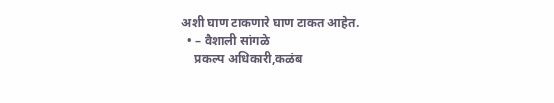अशी घाण टाकणारे घाण टाकत आहेत.
  • – वैशाली सांगळे
    प्रकल्प अधिकारी,कळंब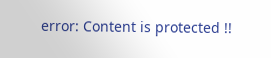error: Content is protected !!